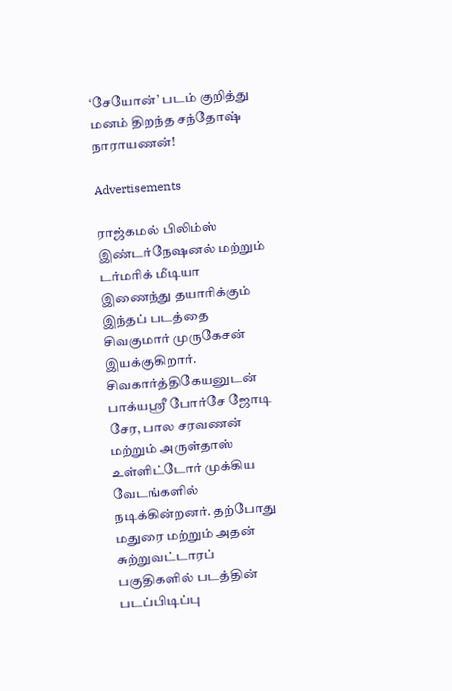‘சேயோன்’ படம் குறித்து மனம் திறந்த சந்தோஷ் நாராயணன்!

Advertisements

ராஜ்கமல் பிலிம்ஸ் இண்டர்நேஷனல் மற்றும் டர்மரிக் மீடியா இணைந்து தயாரிக்கும் இந்தப் படத்தை சிவகுமார் முருகேசன் இயக்குகிறார். சிவகார்த்திகேயனுடன் பாக்யஸ்ரீ போர்சே ஜோடி சேர, பால சரவணன் மற்றும் அருள்தாஸ் உள்ளிட்டோர் முக்கிய வேடங்களில் நடிக்கின்றனர். தற்போது மதுரை மற்றும் அதன் சுற்றுவட்டாரப் பகுதிகளில் படத்தின் படப்பிடிப்பு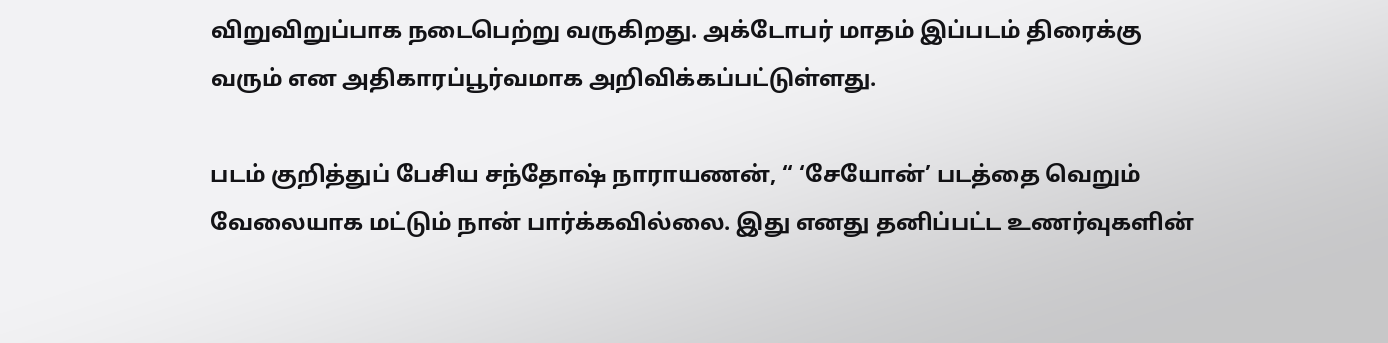விறுவிறுப்பாக நடைபெற்று வருகிறது. அக்டோபர் மாதம் இப்படம் திரைக்கு வரும் என அதிகாரப்பூர்வமாக அறிவிக்கப்பட்டுள்ளது.

படம் குறித்துப் பேசிய சந்தோஷ் நாராயணன், “ ‘சேயோன்’ படத்தை வெறும் வேலையாக மட்டும் நான் பார்க்கவில்லை. இது எனது தனிப்பட்ட உணர்வுகளின்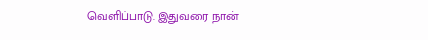வெளிப்பாடு. இதுவரை நான்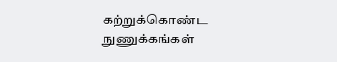கற்றுக்கொண்ட நுணுக்கங்கள்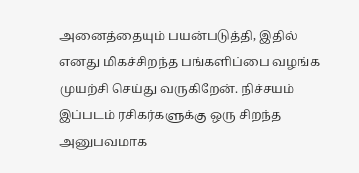அனைத்தையும் பயன்படுத்தி, இதில் எனது மிகச்சிறந்த பங்களிப்பை வழங்க முயற்சி செய்து வருகிறேன். நிச்சயம் இப்படம் ரசிகர்களுக்கு ஒரு சிறந்த அனுபவமாக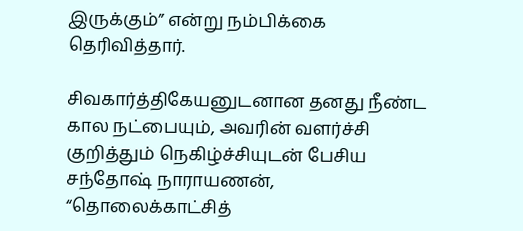இருக்கும்” என்று நம்பிக்கை தெரிவித்தார்.

சிவகார்த்திகேயனுடனான தனது நீண்ட கால நட்பையும், அவரின் வளர்ச்சி குறித்தும் நெகிழ்ச்சியுடன் பேசிய சந்தோஷ் நாராயணன், “தொலைக்காட்சித்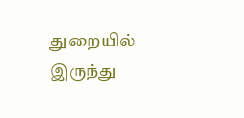துறையில் இருந்து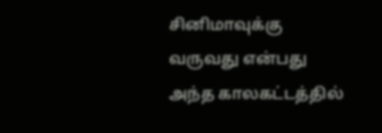சினிமாவுக்கு வருவது என்பது அந்த காலகட்டத்தில்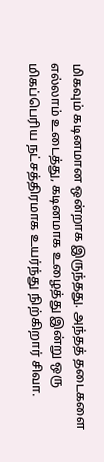மிகவும் கடினமான ஒன்றாக இருந்தது. அந்தத் தடைகளை எல்லாம் உடைத்து, கடினமாக உழைத்து இன்று ஒரு மிகப்பெரிய நட்சத்திரமாக உயர்ந்து நிற்கிறார் சிவா.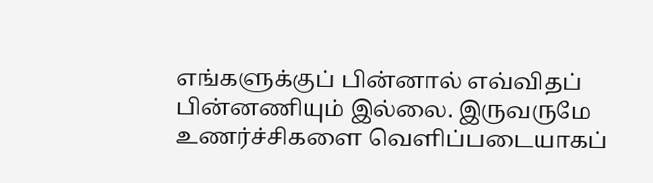எங்களுக்குப் பின்னால் எவ்விதப் பின்னணியும் இல்லை. இருவருமே உணர்ச்சிகளை வெளிப்படையாகப்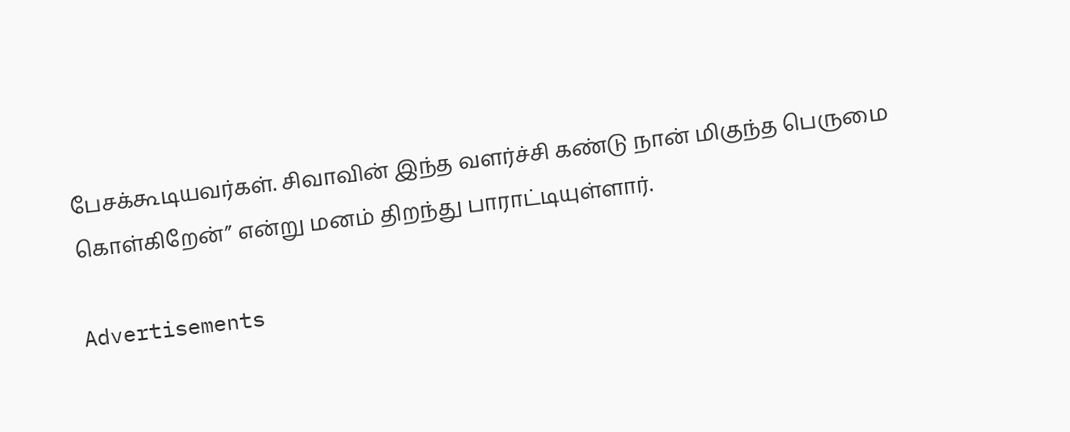பேசக்கூடியவர்கள். சிவாவின் இந்த வளர்ச்சி கண்டு நான் மிகுந்த பெருமை கொள்கிறேன்” என்று மனம் திறந்து பாராட்டியுள்ளார்.

Advertisements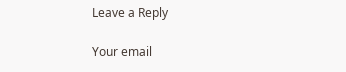Leave a Reply

Your email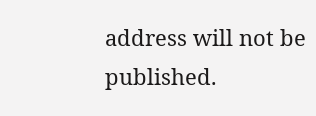address will not be published.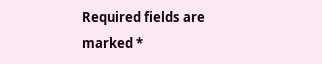Required fields are marked *